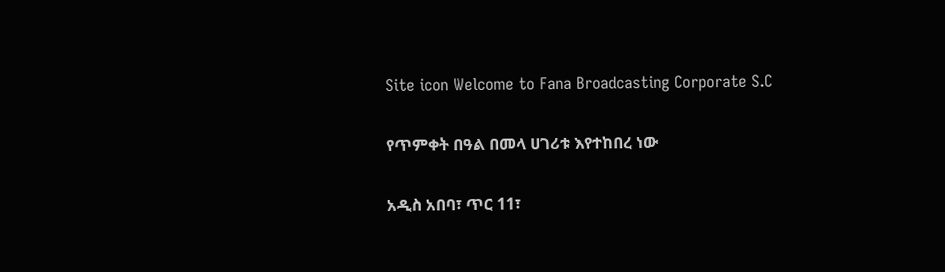Site icon Welcome to Fana Broadcasting Corporate S.C

የጥምቀት በዓል በመላ ሀገሪቱ እየተከበረ ነው

አዲስ አበባ፣ ጥር 11፣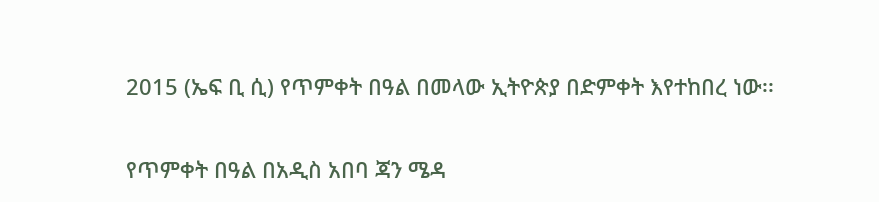2015 (ኤፍ ቢ ሲ) የጥምቀት በዓል በመላው ኢትዮጵያ በድምቀት እየተከበረ ነው፡፡

የጥምቀት በዓል በአዲስ አበባ ጃን ሜዳ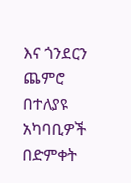እና ጎንደርን ጨምሮ በተለያዩ አካባቢዎች በድምቀት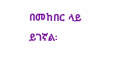በመከበር ላይ ይገኛል፡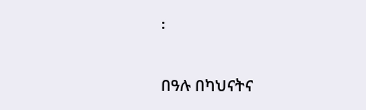፡

በዓሉ በካህናትና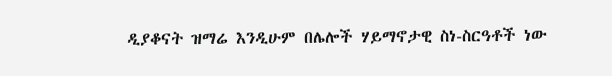ዲያቆናት ዝማሬ እንዲሁም በሌሎች ሃይማኖታዊ ስነ-ስርዓቶች ነው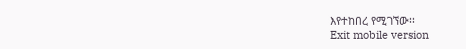እየተከበረ የሚገኘው፡፡
Exit mobile version